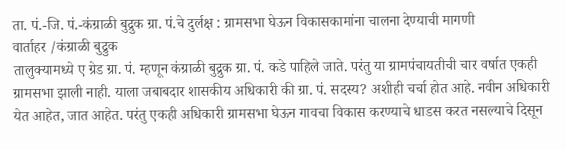ता. पं.-जि. पं.-कंग्राळी बुद्रुक ग्रा. पं.चे दुर्लक्ष : ग्रामसभा घेऊन विकासकामांना चालना देण्याची मागणी
वार्ताहर /कंग्राळी बुद्रुक
तालुक्यामध्ये ए ग्रेड ग्रा. पं. म्हणून कंग्राळी बुद्रुक ग्रा. पं. कडे पाहिले जाते. परंतु या ग्रामपंचायतीची चार वर्षात एकही ग्रामसभा झाली नाही. याला जबाबदार शासकीय अधिकारी की ग्रा. पं. सदस्य? अशीही चर्चा होत आहे. नवीन अधिकारी येत आहेत, जात आहेत. परंतु एकही अधिकारी ग्रामसभा घेऊन गावचा विकास करण्याचे धाडस करत नसल्याचे दिसून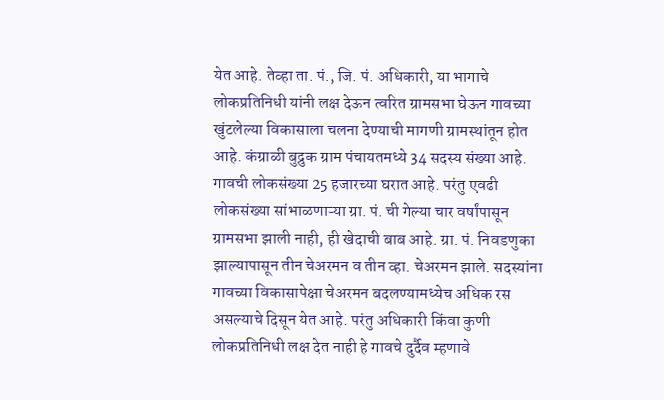येत आहे. तेव्हा ता. पं., जि. पं. अधिकारी, या भागाचे लोकप्रतिनिधी यांनी लक्ष देऊन त्वरित ग्रामसभा घेऊन गावच्या खुंटलेल्या विकासाला चलना देण्याची मागणी ग्रामस्थांतून होत आहे. कंग्राळी बुद्रुक ग्राम पंचायतमध्ये 34 सदस्य संख्या आहे. गावची लोकसंख्या 25 हजारच्या घरात आहे. परंतु एवढी लोकसंख्या सांभाळणाऱ्या ग्रा. पं. ची गेल्या चार वर्षांपासून ग्रामसभा झाली नाही, ही खेदाची बाब आहे. ग्रा. पं. निवडणुका झाल्यापासून तीन चेअरमन व तीन व्हा. चेअरमन झाले. सदस्यांना गावच्या विकासापेक्षा चेअरमन बदलण्यामध्येच अधिक रस असल्याचे दिसून येत आहे. परंतु अधिकारी किंवा कुणी लोकप्रतिनिधी लक्ष देत नाही हे गावचे दुर्दैव म्हणावे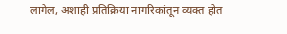लागेल, अशाही प्रतिक्रिया नागरिकांतून व्यक्त होत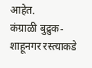आहेत.
कंग्राळी बुद्रुक-शाहूनगर रस्त्याकडे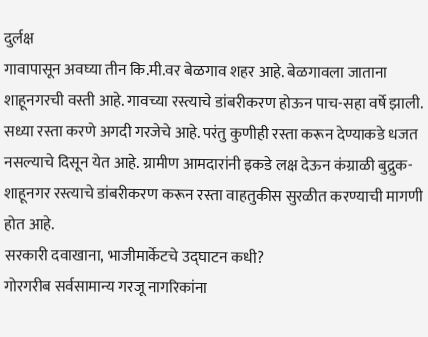दुर्लक्ष
गावापासून अवघ्या तीन कि.मी.वर बेळगाव शहर आहे. बेळगावला जाताना शाहूनगरची वस्ती आहे. गावच्या रस्त्याचे डांबरीकरण होऊन पाच-सहा वर्षे झाली. सध्या रस्ता करणे अगदी गरजेचे आहे. परंतु कुणीही रस्ता करून देण्याकडे धजत नसल्याचे दिसून येत आहे. ग्रामीण आमदारांनी इकडे लक्ष देऊन कंग्राळी बुद्रुक-शाहूनगर रस्त्याचे डांबरीकरण करून रस्ता वाहतुकीस सुरळीत करण्याची मागणी होत आहे.
सरकारी दवाखाना, भाजीमार्केटचे उद्घाटन कधी?
गोरगरीब सर्वसामान्य गरजू नागरिकांना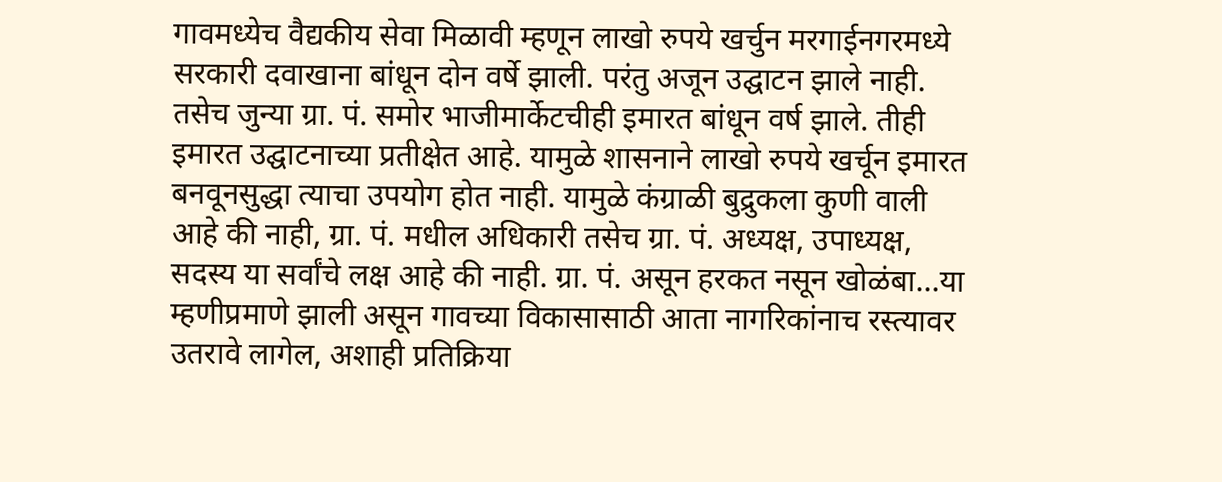गावमध्येच वैद्यकीय सेवा मिळावी म्हणून लाखो रुपये खर्चुन मरगाईनगरमध्ये सरकारी दवाखाना बांधून दोन वर्षे झाली. परंतु अजून उद्घाटन झाले नाही. तसेच जुन्या ग्रा. पं. समोर भाजीमार्केटचीही इमारत बांधून वर्ष झाले. तीही इमारत उद्घाटनाच्या प्रतीक्षेत आहे. यामुळे शासनाने लाखो रुपये खर्चून इमारत बनवूनसुद्धा त्याचा उपयोग होत नाही. यामुळे कंग्राळी बुद्रुकला कुणी वाली आहे की नाही, ग्रा. पं. मधील अधिकारी तसेच ग्रा. पं. अध्यक्ष, उपाध्यक्ष, सदस्य या सर्वांचे लक्ष आहे की नाही. ग्रा. पं. असून हरकत नसून खोळंबा…या म्हणीप्रमाणे झाली असून गावच्या विकासासाठी आता नागरिकांनाच रस्त्यावर उतरावे लागेल, अशाही प्रतिक्रिया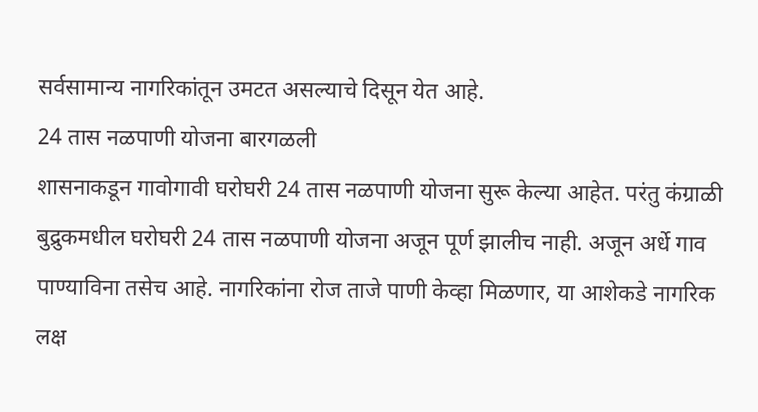सर्वसामान्य नागरिकांतून उमटत असल्याचे दिसून येत आहे.
24 तास नळपाणी योजना बारगळली
शासनाकडून गावोगावी घरोघरी 24 तास नळपाणी योजना सुरू केल्या आहेत. परंतु कंग्राळी बुद्रुकमधील घरोघरी 24 तास नळपाणी योजना अजून पूर्ण झालीच नाही. अजून अर्धे गाव पाण्याविना तसेच आहे. नागरिकांना रोज ताजे पाणी केव्हा मिळणार, या आशेकडे नागरिक लक्ष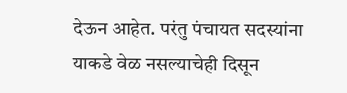देऊन आहेत. परंतु पंचायत सदस्यांना याकडे वेळ नसल्याचेही दिसून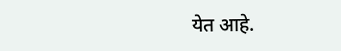येत आहे.